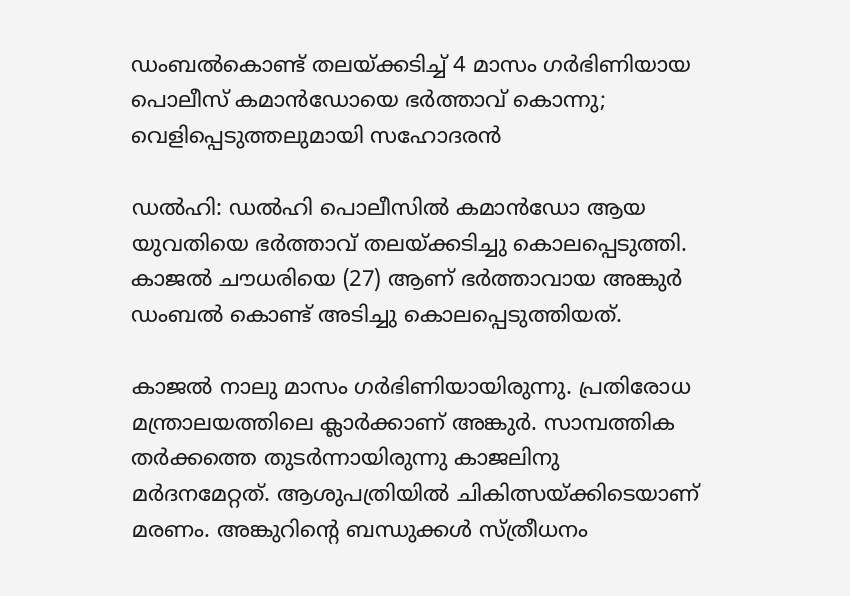ഡംബൽകൊണ്ട് തലയ്ക്കടിച്ച് 4 മാസം ഗർഭിണിയായ പൊലീസ് കമാൻഡോയെ ഭർത്താവ് കൊന്നു; വെളിപ്പെടുത്തലുമായി സഹോദരൻ

ഡൽഹി: ഡൽഹി പൊലീസിൽ കമാൻഡോ ആയ യുവതിയെ ഭർത്താവ് തലയ്ക്കടിച്ചു കൊലപ്പെടുത്തി. കാജൽ ചൗധരിയെ (27) ആണ് ഭർത്താവായ അങ്കുർ ഡംബൽ കൊണ്ട് അടിച്ചു കൊലപ്പെടുത്തിയത്.

കാജൽ നാലു മാസം ഗർഭിണിയായിരുന്നു. പ്രതിരോധ മന്ത്രാലയത്തിലെ ക്ലാർക്കാണ് അങ്കുർ. സാമ്പത്തിക തർക്കത്തെ തുടർന്നായിരുന്നു കാജലിനു മർദനമേറ്റത്. ആശുപത്രിയിൽ ചികിത്സയ്ക്കിടെയാണ് മരണം. അങ്കുറിന്റെ ബന്ധുക്കള്‍ സ്ത്രീധനം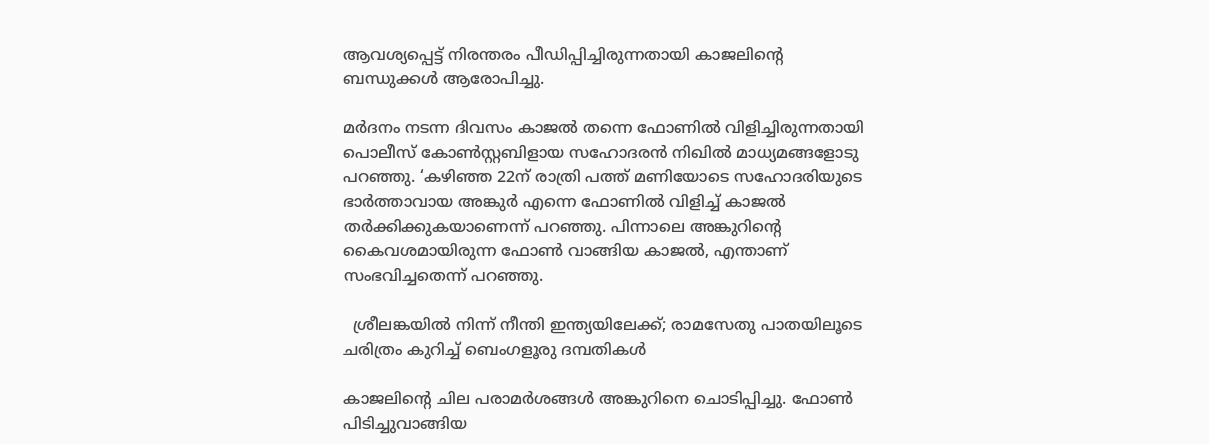ആവശ്യപ്പെട്ട് നിരന്തരം പീഡിപ്പിച്ചിരുന്നതായി കാജലിന്റെ ബന്ധുക്കൾ ആരോപിച്ചു.

മർദനം നടന്ന ദിവസം കാജൽ തന്നെ ഫോണിൽ വിളിച്ചിരുന്നതായി പൊലീസ് കോൺസ്റ്റബിളായ സഹോദരൻ നിഖിൽ മാധ്യമങ്ങളോടു പറഞ്ഞു. ‘കഴിഞ്ഞ 22ന് രാത്രി പത്ത് മണിയോടെ സഹോദരിയുടെ ഭാർത്താവായ അങ്കുർ എന്നെ ഫോണിൽ വിളിച്ച് കാജൽ തർക്കിക്കുകയാണെന്ന് പറഞ്ഞു. പിന്നാലെ അങ്കുറിന്റെ കൈവശമായിരുന്ന ഫോൺ വാങ്ങിയ കാജൽ, എന്താണ് സംഭവിച്ചതെന്ന് പറഞ്ഞു.

  ശ്രീലങ്കയിൽ നിന്ന് നീന്തി ഇന്ത്യയിലേക്ക്; രാമസേതു പാതയിലൂടെ ചരിത്രം കുറിച്ച് ബെംഗളൂരു ദമ്പതികൾ

കാജലിന്റെ ചില പരാമർശങ്ങൾ അങ്കുറിനെ ചൊടിപ്പിച്ചു. ഫോൺ പിടിച്ചുവാങ്ങിയ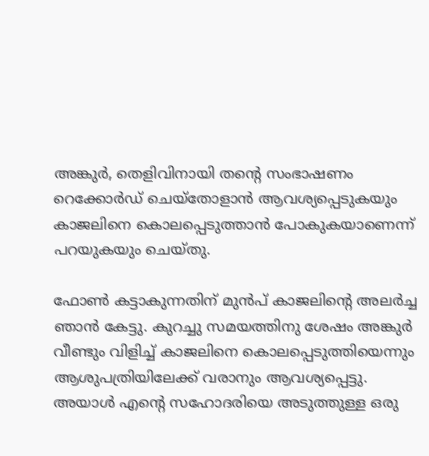അങ്കുർ, തെളിവിനായി തന്റെ സംഭാഷണം റെക്കോർഡ് ചെയ്തോളാൻ ആവശ്യപ്പെടുകയും കാജലിനെ കൊലപ്പെടുത്താൻ പോകുകയാണെന്ന് പറയുകയും ചെയ്തു.

ഫോൺ കട്ടാകുന്നതിന് മുൻപ് കാജലിന്റെ അലർച്ച ഞാൻ കേട്ടു. കുറച്ചു സമയത്തിനു ശേഷം അങ്കുർ വീണ്ടും വിളിച്ച് കാജലിനെ കൊലപ്പെടുത്തിയെന്നും ആശുപത്രിയിലേക്ക് വരാനും ആവശ്യപ്പെട്ടു. അയാൾ എന്റെ സഹോദരിയെ അടുത്തുള്ള ഒരു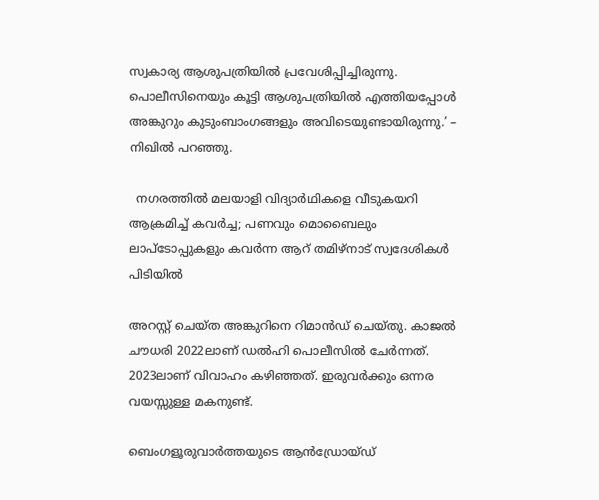സ്വകാര്യ ആശുപത്രിയിൽ പ്രവേശിപ്പിച്ചിരുന്നു. പൊലീസിനെയും കൂട്ടി ആശുപത്രിയിൽ എത്തിയപ്പോൾ അങ്കുറും കുടുംബാംഗങ്ങളും അവിടെയുണ്ടായിരുന്നു.’ – നിഖിൽ പറഞ്ഞു.

  നഗരത്തിൽ മലയാളി വിദ്യാർഥികളെ വീടുകയറി ആക്രമിച്ച് കവർച്ച; പണവും മൊബൈലും ലാപ്ടോപ്പുകളും കവര്‍ന്ന ആറ് തമിഴ്‌നാട് സ്വദേശികൾ പിടിയിൽ

അറസ്റ്റ് ചെയ്ത അങ്കുറിനെ റിമാൻഡ് ചെയ്തു. കാജൽ ചൗധരി 2022ലാണ് ഡൽഹി പൊലീസിൽ ചേർന്നത്. 2023ലാണ് വിവാഹം കഴിഞ്ഞത്. ഇരുവർക്കും ഒന്നര വയസ്സുള്ള മകനുണ്ട്.

ബെംഗളൂരുവാർത്തയുടെ ആൻഡ്രോയ്ഡ്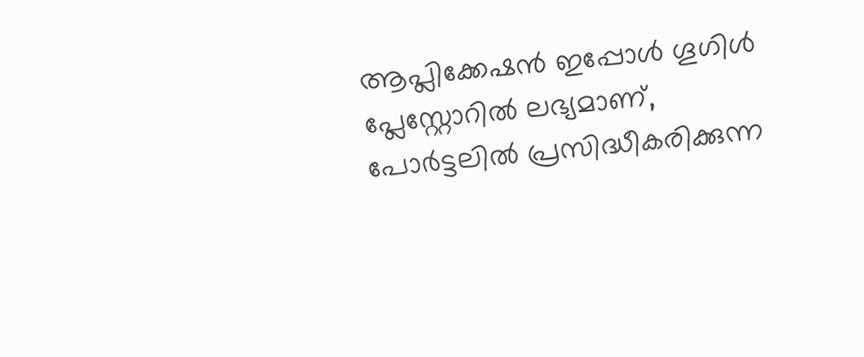ആപ്ലിക്കേഷൻ ഇപ്പോൾ ഗൂഗിൾ പ്ലേസ്റ്റോറിൽ ലഭ്യമാണ്, പോർട്ടലിൽ പ്രസിദ്ധീകരിക്കുന്ന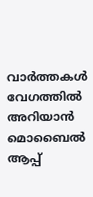വാർത്തകൾ വേഗത്തിൽ അറിയാൻ മൊബൈൽ ആപ്പ്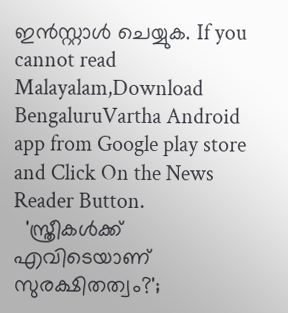ഇൻസ്റ്റാൾ ചെയ്യുക. If you cannot read Malayalam,Download BengaluruVartha Android app from Google play store and Click On the News Reader Button.
  'സ്ത്രീകൾക്ക് എവിടെയാണ് സുരക്ഷിതത്വം?';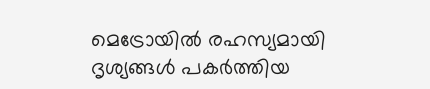മെട്രോയിൽ രഹസ്യമായി ദൃശ്യങ്ങൾ പകർത്തിയ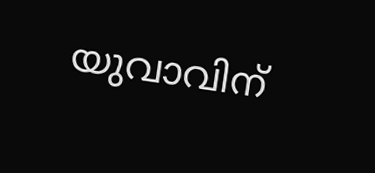യുവാവിന്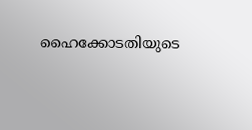ഹൈക്കോടതിയുടെ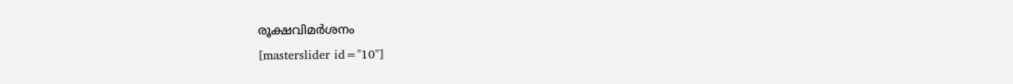രൂക്ഷവിമർശനം
[masterslider id="10"]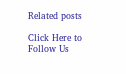Related posts

Click Here to Follow Us